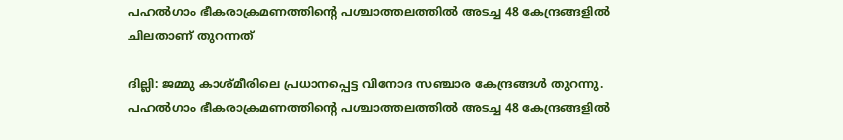പഹൽഗാം ഭീകരാക്രമണത്തിന്‍റെ പശ്ചാത്തലത്തിൽ അടച്ച 48 കേന്ദ്രങ്ങളിൽ ചിലതാണ് തുറന്നത്

ദില്ലി: ജമ്മു കാശ്മീരിലെ പ്രധാനപ്പെട്ട വിനോദ സഞ്ചാര കേന്ദ്രങ്ങൾ തുറന്നു. പഹൽഗാം ഭീകരാക്രമണത്തിന്‍റെ പശ്ചാത്തലത്തിൽ അടച്ച 48 കേന്ദ്രങ്ങളിൽ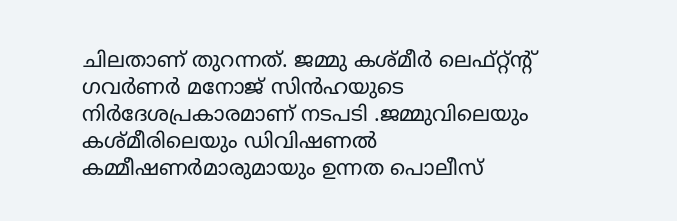ചിലതാണ് തുറന്നത്. ജമ്മു കശ്മീര്‍ ലെഫ്റ്റ്ന്‍റ് ഗവർണർ മനോജ് സിൻഹയുടെ നിർദേശപ്രകാരമാണ് നടപടി .ജമ്മുവിലെയും കശ്മീരിലെയും ഡിവിഷണൽ കമ്മീഷണര്‍മാരുമായും ഉന്നത പൊലീസ്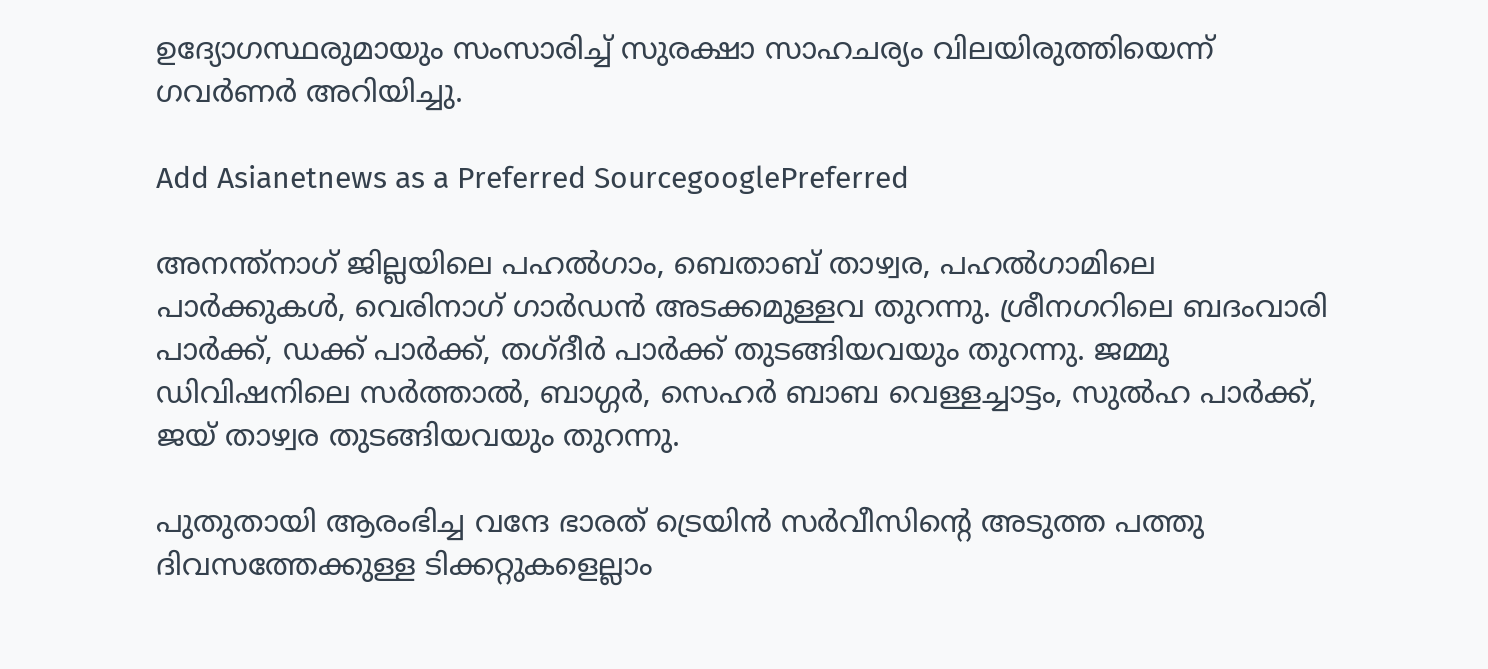ഉദ്യോഗസ്ഥരുമായും സംസാരിച്ച് സുരക്ഷാ സാഹചര്യം വിലയിരുത്തിയെന്ന് ഗവര്‍ണര്‍ അറിയിച്ചു.

Add Asianetnews as a Preferred SourcegooglePreferred

അനന്ത്നാഗ് ജില്ലയിലെ പഹൽഗാം, ബെതാബ് താഴ്വര, പഹൽഗാമിലെ പാര്‍ക്കുകള്‍, വെരിനാഗ് ഗാര്‍ഡൻ അടക്കമുള്ളവ തുറന്നു. ശ്രീനഗറിലെ ബദംവാരി പാര്‍ക്ക്, ഡക്ക് പാര്‍ക്ക്, തഗ്ദീര്‍ പാര്‍ക്ക് തുടങ്ങിയവയും തുറന്നു. ജമ്മു ഡിവിഷനിലെ സര്‍ത്താൽ, ബാഗ്ഗര്‍, സെഹര്‍ ബാബ വെള്ളച്ചാട്ടം, സുൽഹ പാര്‍ക്ക്, ജയ് താഴ്വര തുടങ്ങിയവയും തുറന്നു.

പുതുതായി ആരംഭിച്ച വന്ദേ ഭാരത് ട്രെയിൻ സര്‍വീസിന്‍റെ അടുത്ത പത്തു ദിവസത്തേക്കുള്ള ടിക്കറ്റുകളെല്ലാം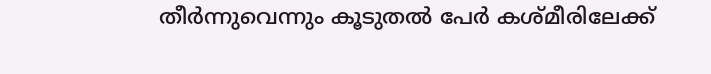തീര്‍ന്നുവെന്നും കൂടുതൽ പേര്‍ കശ്മീരിലേക്ക്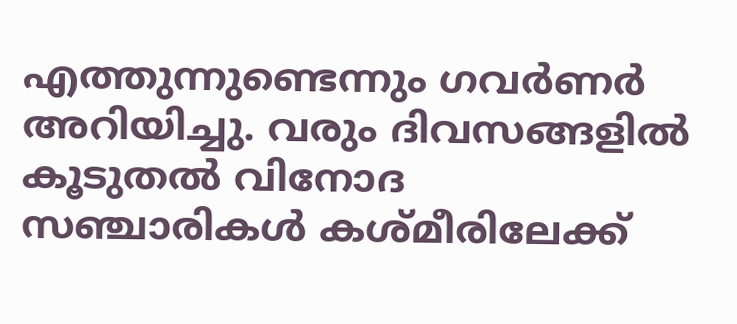എത്തുന്നുണ്ടെന്നും ഗവര്‍ണര്‍ അറിയിച്ചു. വരും ദിവസങ്ങളിൽ കൂടുതൽ വിനോദ സഞ്ചാരികള്‍ കശ്മീരിലേക്ക്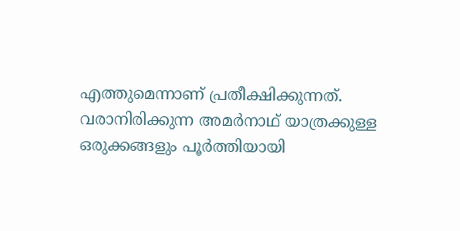എത്തുമെന്നാണ് പ്രതീക്ഷിക്കുന്നത്. വരാനിരിക്കുന്ന അമര്‍നാഥ് യാത്രക്കുള്ള ഒരുക്കങ്ങളും പൂര്‍ത്തിയായി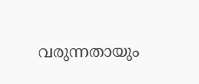വരുന്നതായും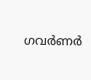ഗവര്‍ണര്‍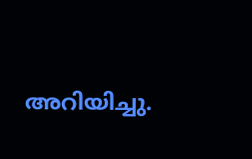അറിയിച്ചു.